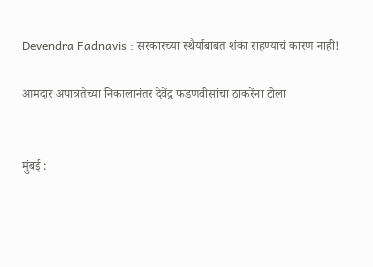Devendra Fadnavis : सरकारच्या स्थैर्याबाबत शंका राहण्याचं कारण नाही!

आमदार अपात्रतेच्या निकालानंतर देवेंद्र फडणवीसांचा ठाकरेंना टोला


मुंबई :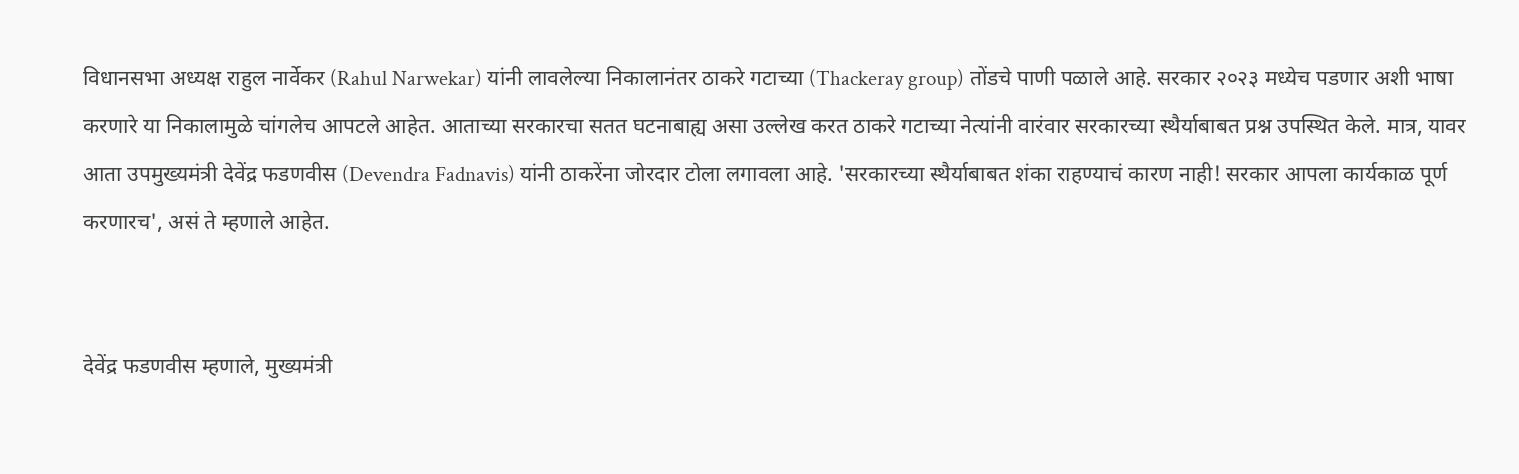विधानसभा अध्यक्ष राहुल नार्वेकर (Rahul Narwekar) यांनी लावलेल्या निकालानंतर ठाकरे गटाच्या (Thackeray group) तोंडचे पाणी पळाले आहे. सरकार २०२३ मध्येच पडणार अशी भाषा करणारे या निकालामुळे चांगलेच आपटले आहेत. आताच्या सरकारचा सतत घटनाबाह्य असा उल्लेख करत ठाकरे गटाच्या नेत्यांनी वारंवार सरकारच्या स्थैर्याबाबत प्रश्न उपस्थित केले. मात्र, यावर आता उपमुख्यमंत्री देवेंद्र फडणवीस (Devendra Fadnavis) यांनी ठाकरेंना जोरदार टोला लगावला आहे. 'सरकारच्या स्थैर्याबाबत शंका राहण्याचं कारण नाही! सरकार आपला कार्यकाळ पूर्ण करणारच', असं ते म्हणाले आहेत.


देवेंद्र फडणवीस म्हणाले, मुख्यमंत्री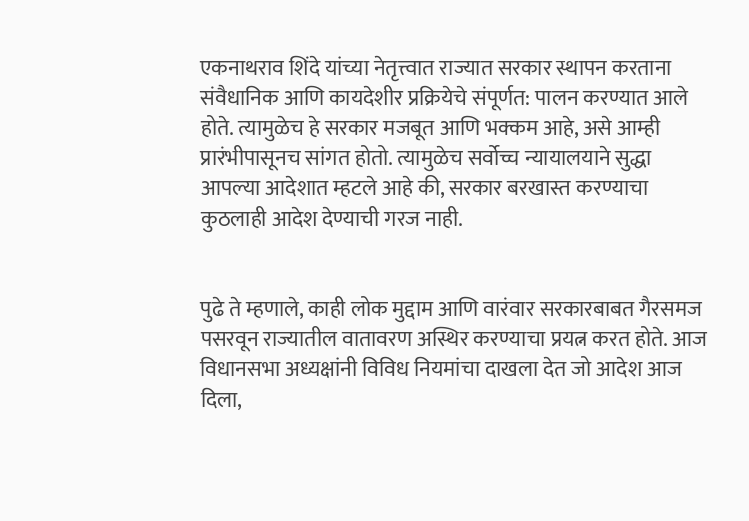एकनाथराव शिंदे यांच्या नेतृत्त्वात राज्यात सरकार स्थापन करताना संवैधानिक आणि कायदेशीर प्रक्रियेचे संपूर्णत: पालन करण्यात आले होते. त्यामुळेच हे सरकार मजबूत आणि भक्कम आहे, असे आम्ही प्रारंभीपासूनच सांगत होतो. त्यामुळेच सर्वोच्च न्यायालयाने सुद्धा आपल्या आदेशात म्हटले आहे की, सरकार बरखास्त करण्याचा कुठलाही आदेश देण्याची गरज नाही.


पुढे ते म्हणाले, काही लोक मुद्दाम आणि वारंवार सरकारबाबत गैरसमज पसरवून राज्यातील वातावरण अस्थिर करण्याचा प्रयत्न करत होते. आज विधानसभा अध्यक्षांनी विविध नियमांचा दाखला देत जो आदेश आज दिला,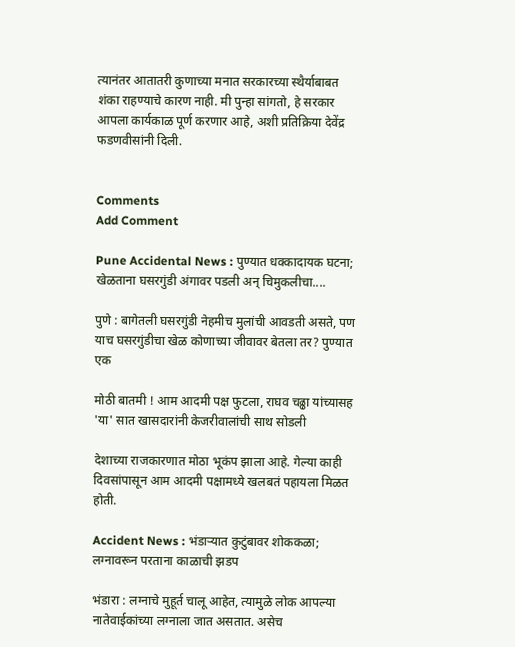त्यानंतर आतातरी कुणाच्या मनात सरकारच्या स्थैर्याबाबत शंका राहण्याचे कारण नाही. मी पुन्हा सांगतो, हे सरकार आपला कार्यकाळ पूर्ण करणार आहे, अशी प्रतिक्रिया देवेंद्र फडणवीसांनी दिली.


Comments
Add Comment

Pune Accidental News : पुण्यात धक्कादायक घटना; खेळताना घसरगुंडी अंगावर पडली अन् चिमुकलीचा....

पुणे : बागेतली घसरगुंडी नेहमीच मुलांची आवडती असते, पण याच घसरगुंडीचा खेळ कोणाच्या जीवावर बेतला तर? पुण्यात एक

मोठी बातमी ! आम आदमी पक्ष फुटला, राघव चढ्ढा यांच्यासह 'या' सात खासदारांनी केजरीवालांची साथ सोडली

देशाच्या राजकारणात मोठा भूकंप झाला आहे. गेल्या काही दिवसांपासून आम आदमी पक्षामध्ये खलबतं पहायला मिळत होती.

Accident News : भंडाऱ्यात कुटुंबावर शोककळा; लग्नावरून परताना काळाची झडप

भंडारा : लग्नाचे मुहूर्त चालू आहेत, त्यामुळे लोक आपल्या नातेवाईकांच्या लग्नाला जात असतात. असेच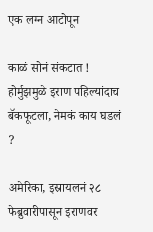एक लग्न आटोपून

काळं सोनं संकटात ! होर्मुझमुळे इराण पहिल्यांदाच बॅकफूटला, नेमकं काय घडलं ?

अमेरिका, इस्रायलनं २८ फेब्रुवारीपासून इराणवर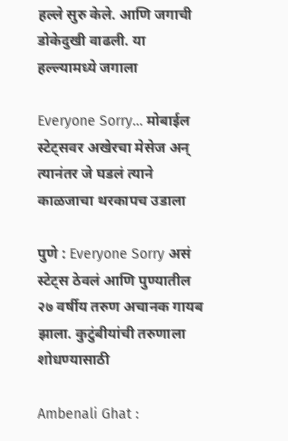हल्ले सुरु केले. आणि जगाची डोकेदुखी वाढली. या हल्ल्यामध्ये जगाला

Everyone Sorry… मोबाईल स्टेट्सवर अखेरचा मेसेज अन् त्यानंतर जे घडलं त्याने काळजाचा थरकापच उडाला

पुणे : Everyone Sorry असं स्टेट्स ठेवलं आणि पुण्यातील २७ वर्षीय तरुण अचानक गायब झाला. कुटुंबीयांची तरुणाला शोधण्यासाठी

Ambenali Ghat :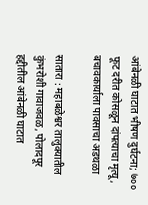आंबेनळी घाटात भीषण दुर्घटना; ७०० फूट दरीत कोसळून दांपत्याचा मृत्यू, बचावकार्याला पावसाचा अडथळा

सातारा : महाबळेश्वर तालुक्यातील कुंभरोशी गावाजवळ, पोलादपूर हद्दीतील आंबेनळी घाटात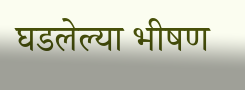घडलेल्या भीषण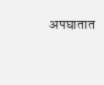अपघातात